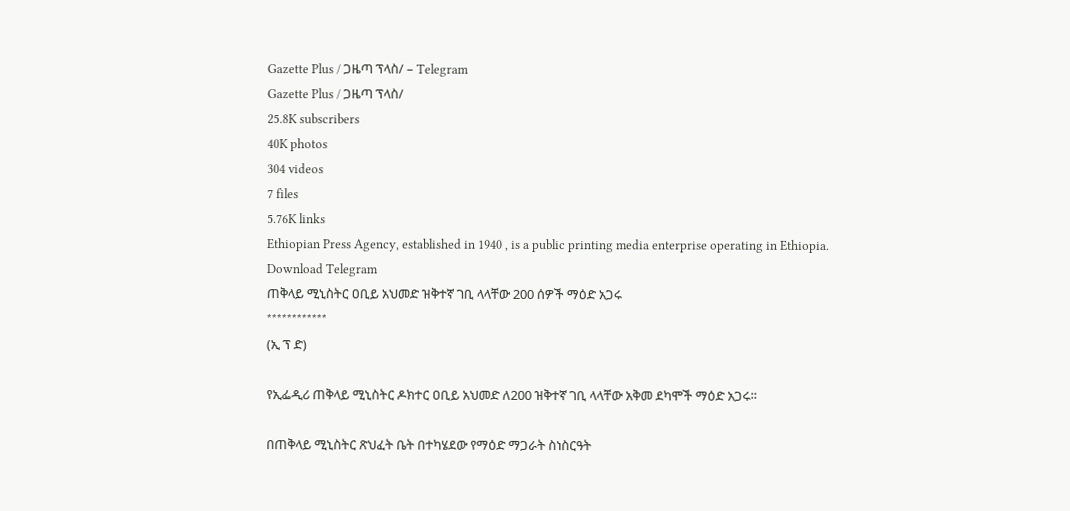Gazette Plus / ጋዜጣ ፕላስ/ – Telegram
Gazette Plus / ጋዜጣ ፕላስ/
25.8K subscribers
40K photos
304 videos
7 files
5.76K links
Ethiopian Press Agency, established in 1940 , is a public printing media enterprise operating in Ethiopia.
Download Telegram
ጠቅላይ ሚኒስትር ዐቢይ አህመድ ዝቅተኛ ገቢ ላላቸው 200 ሰዎች ማዕድ አጋሩ
************
(ኢ ፕ ድ)

የኢፌዲሪ ጠቅላይ ሚኒስትር ዶክተር ዐቢይ አህመድ ለ200 ዝቅተኛ ገቢ ላላቸው አቅመ ደካሞች ማዕድ አጋሩ።

በጠቅላይ ሚኒስትር ጽህፈት ቤት በተካሄደው የማዕድ ማጋራት ስነስርዓት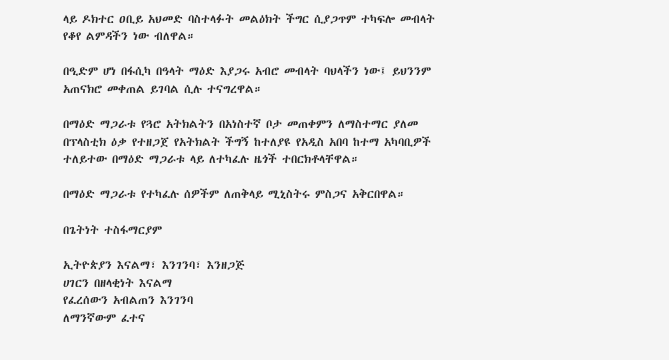ላይ ዶክተር ዐቢይ አህመድ ባስተላፉት መልዕክት ችግር ሲያጋጥም ተካፍሎ መብላት የቆየ ልምዳችን ነው ብለዋል።

በዒድም ሆነ በፋሲካ በዓላት ማዕድ እያጋሩ አብሮ መብላት ባህላችን ነው፤ ይህንንም አጠናክሮ መቀጠል ይገባል ሲሉ ተናግረዋል።

በማዕድ ማጋራቱ የጓሮ አትክልትን በአነስተኛ ቦታ መጠቀምን ለማስተማር ያለመ በፕላስቲክ ዕቃ የተዘጋጀ የአትክልት ችግኝ ከተለያዩ የአዲስ አበባ ከተማ አካባቢዎች ተለይተው በማዕድ ማጋራቱ ላይ ለተካፈሉ ዜጎች ተበርክቶላቸዋል።

በማዕድ ማጋራቱ የተካፈሉ ሰዎችም ለጠቅላይ ሚኒስትሩ ምስጋና አቅርበዋል።

በጌትነት ተስፋማርያም

ኢትዮጵያን እናልማ፣ እንገንባ፣ እንዘጋጅ
ሀገርን በዘላቂነት እናልማ
የፈረሰውን አብልጠን እንገንባ
ለማንኛውም ፈተና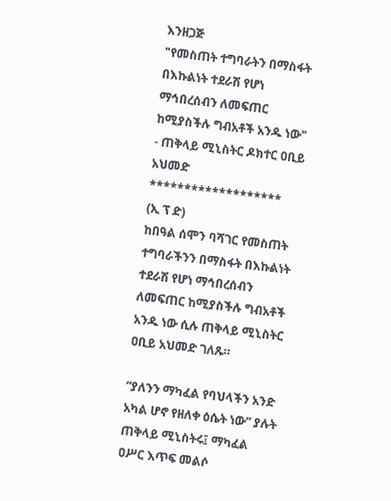እንዘጋጅ
"የመስጠት ተግባራትን በማስፋት በእኩልነት ተደራሽ የሆነ ማኅበረሰብን ለመፍጠር ከሚያስችሉ ግብአቶች አንዱ ነው"
- ጠቅላይ ሚኒስትር ዶክተር ዐቢይ አህመድ
*******************
(ኢ ፕ ድ)
ከበዓል ሰሞን ባሻገር የመስጠት ተግባራችንን በማስፋት በእኩልነት ተደራሽ የሆነ ማኅበረሰብን ለመፍጠር ከሚያስችሉ ግብአቶች አንዱ ነው ሲሉ ጠቅላይ ሚኒስትር ዐቢይ አህመድ ገለጹ።

“ያለንን ማካፈል የባህላችን አንድ አካል ሆኖ የዘለቀ ዕሴት ነው” ያሉት ጠቅላይ ሚኒስትሩ፤ ማካፈል ዐሥር እጥፍ መልሶ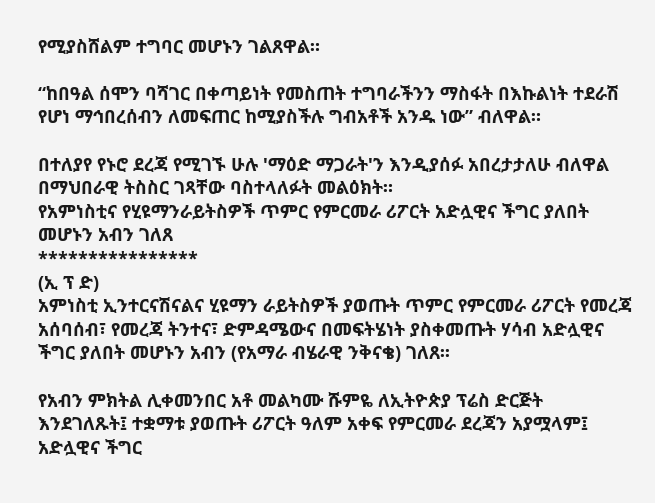የሚያስሸልም ተግባር መሆኑን ገልጸዋል።

“ከበዓል ሰሞን ባሻገር በቀጣይነት የመስጠት ተግባራችንን ማስፋት በእኩልነት ተደራሽ የሆነ ማኅበረሰብን ለመፍጠር ከሚያስችሉ ግብአቶች አንዱ ነው” ብለዋል።

በተለያየ የኑሮ ደረጃ የሚገኙ ሁሉ 'ማዕድ ማጋራት'ን እንዲያሰፉ አበረታታለሁ ብለዋል በማህበራዊ ትስስር ገጻቸው ባስተላለፉት መልዕክት።
የአምነስቲና የሂዩማንራይትስዎች ጥምር የምርመራ ሪፖርት አድሏዊና ችግር ያለበት መሆኑን አብን ገለጸ
****************
(ኢ ፕ ድ)
አምነስቲ ኢንተርናሽናልና ሂዩማን ራይትስዎች ያወጡት ጥምር የምርመራ ሪፖርት የመረጃ አሰባሰብ፣ የመረጃ ትንተና፣ ድምዳሜውና በመፍትሄነት ያስቀመጡት ሃሳብ አድሏዊና ችግር ያለበት መሆኑን አብን (የአማራ ብሄራዊ ንቅናቄ) ገለጸ፡፡

የአብን ምክትል ሊቀመንበር አቶ መልካሙ ሹምዬ ለኢትዮጵያ ፕሬስ ድርጅት እንደገለጹት፤ ተቋማቱ ያወጡት ሪፖርት ዓለም አቀፍ የምርመራ ደረጃን አያሟላም፤ አድሏዊና ችግር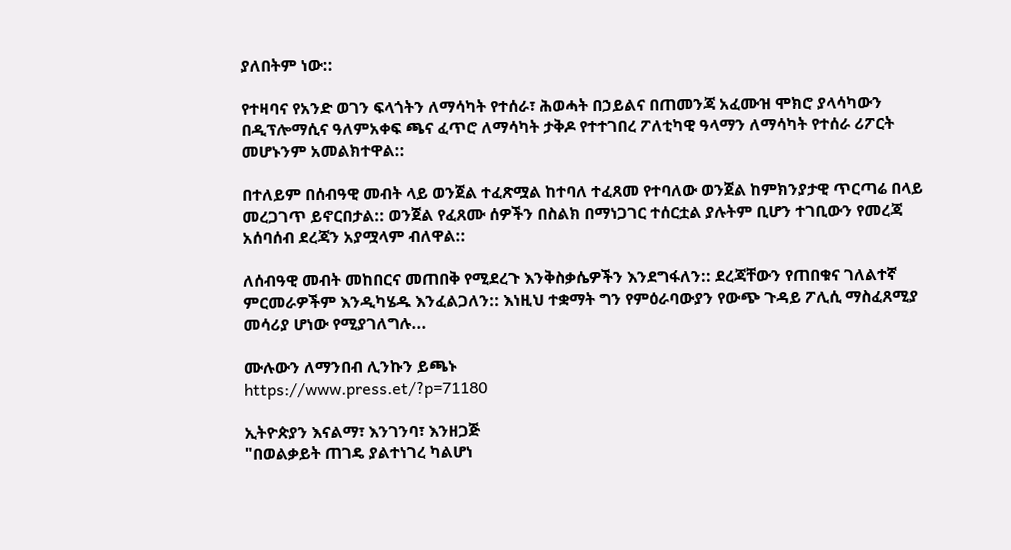ያለበትም ነው::

የተዛባና የአንድ ወገን ፍላጎትን ለማሳካት የተሰራ፣ ሕወሓት በኃይልና በጠመንጃ አፈሙዝ ሞክሮ ያላሳካውን በዲፕሎማሲና ዓለምአቀፍ ጫና ፈጥሮ ለማሳካት ታቅዶ የተተገበረ ፖለቲካዊ ዓላማን ለማሳካት የተሰራ ሪፖርት መሆኑንም አመልክተዋል::

በተለይም በሰብዓዊ መብት ላይ ወንጀል ተፈጽሟል ከተባለ ተፈጸመ የተባለው ወንጀል ከምክንያታዊ ጥርጣሬ በላይ መረጋገጥ ይኖርበታል:: ወንጀል የፈጸሙ ሰዎችን በስልክ በማነጋገር ተሰርቷል ያሉትም ቢሆን ተገቢውን የመረጃ አሰባሰብ ደረጃን አያሟላም ብለዋል::

ለሰብዓዊ መብት መከበርና መጠበቅ የሚደረጉ እንቅስቃሴዎችን እንደግፋለን:: ደረጃቸውን የጠበቁና ገለልተኛ ምርመራዎችም እንዲካሄዱ እንፈልጋለን:: እነዚህ ተቋማት ግን የምዕራባውያን የውጭ ጉዳይ ፖሊሲ ማስፈጸሚያ መሳሪያ ሆነው የሚያገለግሉ...

ሙሉውን ለማንበብ ሊንኩን ይጫኑ
https://www.press.et/?p=71180

ኢትዮጵያን እናልማ፣ እንገንባ፣ እንዘጋጅ
"በወልቃይት ጠገዴ ያልተነገረ ካልሆነ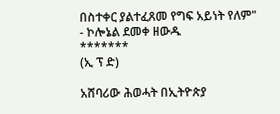በስተቀር ያልተፈጸመ የግፍ አይነት የለም" - ኮሎኔል ደመቀ ዘውዱ
*******
(ኢ ፕ ድ)

አሸባሪው ሕወሓት በኢትዮጵያ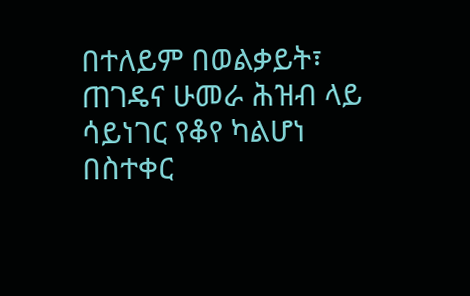በተለይም በወልቃይት፣ ጠገዴና ሁመራ ሕዝብ ላይ ሳይነገር የቆየ ካልሆነ በስተቀር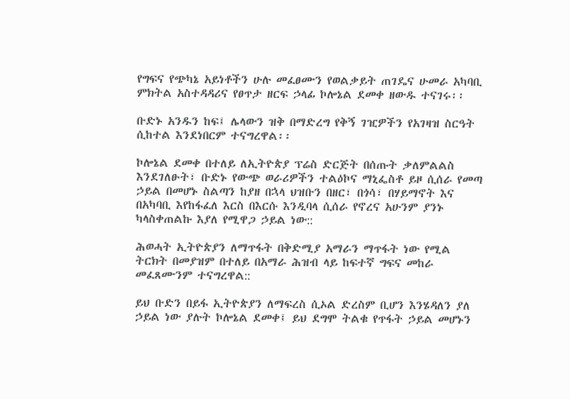የግፍና የጭካኔ አይነቶችን ሁሉ መፈፀሙን የወልቃይት ጠገዴና ሁመራ አካባቢ ምክትል አስተዳዳሪና የፀጥታ ዘርፍ ኃላፊ ኮሎኔል ደመቀ ዘውዱ ተናገሩ፡፡

ቡድኑ አንዱን ከፍ፤ ሌላውን ዝቅ በማድረግ የቅኝ ገዢዎችን የአገዛዝ ስርዓት ሲከተል እንደነበርም ተናግረዋል፡፡

ኮሎኔል ደመቀ በተለይ ለኢትዮጵያ ፕሬስ ድርጅት በሰጡት ቃለምልልስ እንደገለፁት፣ ቡድኑ የውጭ ወራሪዎችን ተልዕኮና ማኒፌስቶ ይዞ ሲሰራ የመጣ ኃይል በመሆኑ ስልጣን ከያዘ በኋላ ህዝቡን በዘር፣ በጎሳ፣ በሃይማኖት እና በአካባቢ እየከፋፈለ እርስ በእርሱ እንዲባላ ሲሰራ የኖረና አሁንም ያንኑ ካላስቀጠልኩ እያለ የሚዋጋ ኃይል ነው::

ሕወሓት ኢትዮጵያን ለማጥፋት በቅድሚያ አማራን ማጥፋት ነው የሚል ትርክት በመያዝም በተለይ በአማራ ሕዝብ ላይ ከፍተኛ ግፍና መከራ መፈጸሙንም ተናግረዋል::

ይህ ቡድን በይፋ ኢትዮጵያን ለማፍረስ ሲኦል ድረስም ቢሆን እንሄዳለን ያለ ኃይል ነው ያሉት ኮሎኔል ደመቀ፤ ይህ ደግሞ ትልቁ የጥፋት ኃይል መሆኑን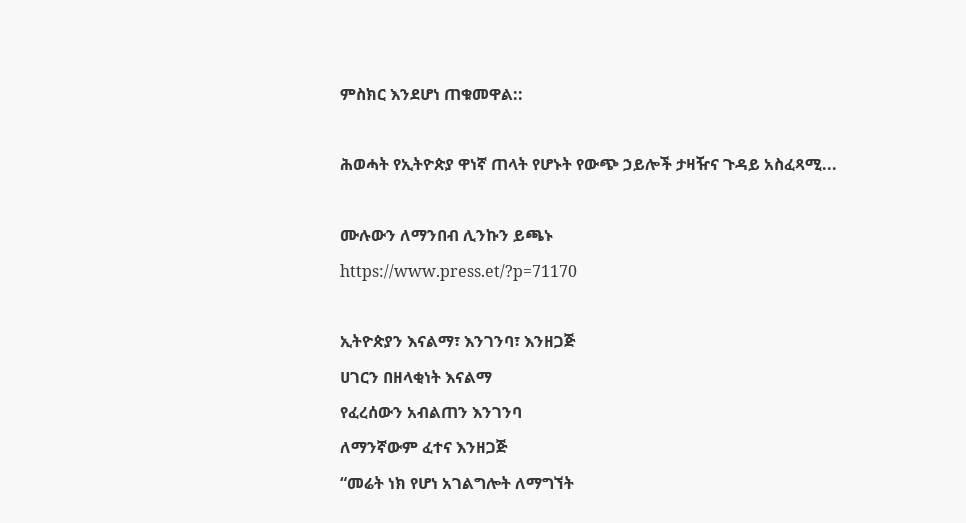ምስክር እንደሆነ ጠቁመዋል::

ሕወሓት የኢትዮጵያ ዋነኛ ጠላት የሆኑት የውጭ ኃይሎች ታዛዥና ጉዳይ አስፈጻሚ...

ሙሉውን ለማንበብ ሊንኩን ይጫኑ
https://www.press.et/?p=71170

ኢትዮጵያን እናልማ፣ እንገንባ፣ እንዘጋጅ
ሀገርን በዘላቂነት እናልማ
የፈረሰውን አብልጠን እንገንባ
ለማንኛውም ፈተና እንዘጋጅ
“መሬት ነክ የሆነ አገልግሎት ለማግኘት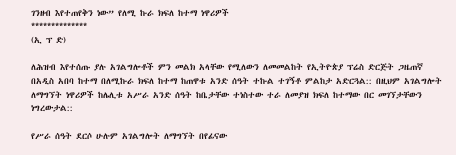ገንዘብ እየተጠየቅን ነው” የለሚ ኩራ ክፍለ ከተማ ነዋሪዎች
**************
(ኢ ፕ ድ)

ለሕዝብ እየተሰጡ ያሉ አገልግሎቶች ምን መልክ አላቸው የሚለውን ለመመልከት የኢትዮጵያ ፕሬስ ድርጅት ጋዜጠኛ በአዲስ አበባ ከተማ በለሚኩራ ክፍለ ከተማ ከጠዋቱ አንድ ሰዓት ተኩል ተገኝቶ ምልከታ አድርጓል:: በዚህም አገልግሎት ለማግኘት ነዋሪዎች ከሌሊቱ አሥራ አንድ ሰዓት ከቤታቸው ተነስተው ተራ ለመያዝ ክፍለ ከተማው በር መገኘታቸውን ነግረውታል::

የሥራ ሰዓት ደርሶ ሁሉም አገልግሎት ለማግኘት በየፊናው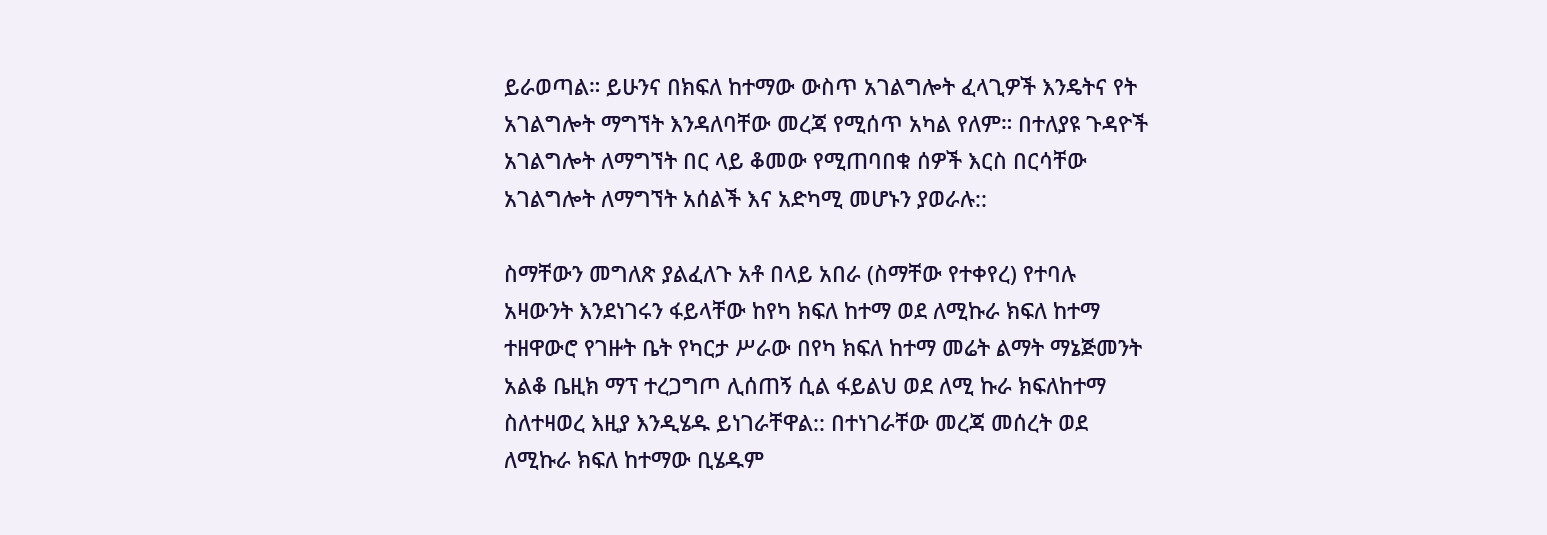ይራወጣል። ይሁንና በክፍለ ከተማው ውስጥ አገልግሎት ፈላጊዎች እንዴትና የት አገልግሎት ማግኘት እንዳለባቸው መረጃ የሚሰጥ አካል የለም። በተለያዩ ጉዳዮች አገልግሎት ለማግኘት በር ላይ ቆመው የሚጠባበቁ ሰዎች እርስ በርሳቸው አገልግሎት ለማግኘት አሰልች እና አድካሚ መሆኑን ያወራሉ::

ስማቸውን መግለጽ ያልፈለጉ አቶ በላይ አበራ (ስማቸው የተቀየረ) የተባሉ አዛውንት እንደነገሩን ፋይላቸው ከየካ ክፍለ ከተማ ወደ ለሚኩራ ክፍለ ከተማ ተዘዋውሮ የገዙት ቤት የካርታ ሥራው በየካ ክፍለ ከተማ መሬት ልማት ማኔጅመንት አልቆ ቤዚክ ማፕ ተረጋግጦ ሊሰጠኝ ሲል ፋይልህ ወደ ለሚ ኩራ ክፍለከተማ ስለተዛወረ እዚያ እንዲሄዱ ይነገራቸዋል:: በተነገራቸው መረጃ መሰረት ወደ ለሚኩራ ክፍለ ከተማው ቢሄዱም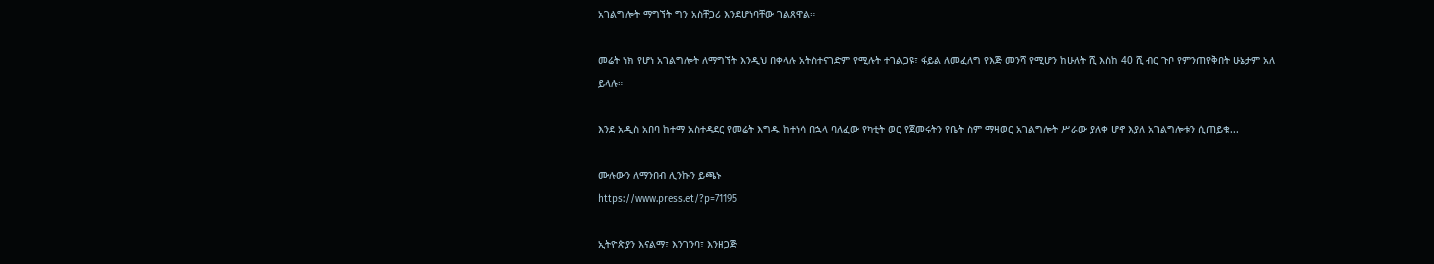አገልግሎት ማግኘት ግን አስቸጋሪ እንደሆነባቸው ገልጸዋል።

መሬት ነክ የሆነ አገልግሎት ለማግኘት እንዲህ በቀላሉ አትስተናገድም የሚሉት ተገልጋዩ፣ ፋይል ለመፈለግ የእጅ መንሻ የሚሆን ከሁለት ሺ እስከ 40 ሺ ብር ጉቦ የምንጠየቅበት ሁኔታም አለ ይላሉ።

እንደ አዲስ አበባ ከተማ አስተዳደር የመሬት እግዱ ከተነሳ በኋላ ባለፈው የካቲት ወር የጀመሩትን የቤት ስም ማዛወር አገልግሎት ሥራው ያለቀ ሆኖ እያለ አገልግሎቱን ሲጠይቁ...

ሙሉውን ለማንበብ ሊንኩን ይጫኑ
https://www.press.et/?p=71195

ኢትዮጵያን እናልማ፣ እንገንባ፣ እንዘጋጅ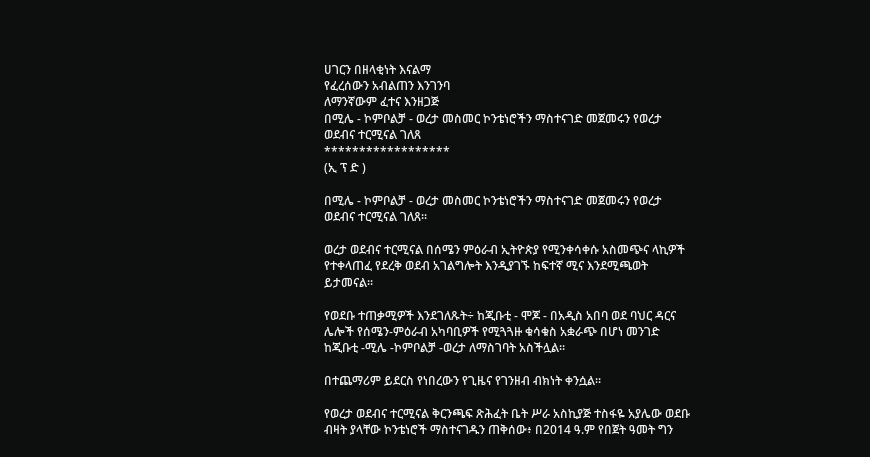ሀገርን በዘላቂነት እናልማ
የፈረሰውን አብልጠን እንገንባ
ለማንኛውም ፈተና እንዘጋጅ
በሚሌ - ኮምቦልቻ - ወረታ መስመር ኮንቴነሮችን ማስተናገድ መጀመሩን የወረታ ወደብና ተርሚናል ገለጸ
******************
(ኢ ፕ ድ )

በሚሌ - ኮምቦልቻ - ወረታ መስመር ኮንቴነሮችን ማስተናገድ መጀመሩን የወረታ ወደብና ተርሚናል ገለጸ፡፡

ወረታ ወደብና ተርሚናል በሰሜን ምዕራብ ኢትዮጵያ የሚንቀሳቀሱ አስመጭና ላኪዎች የተቀላጠፈ የደረቅ ወደብ አገልግሎት እንዲያገኙ ከፍተኛ ሚና እንደሚጫወት ይታመናል፡፡

የወደቡ ተጠቃሚዎች እንደገለጹት÷ ከጂቡቲ - ሞጆ - በአዲስ አበባ ወደ ባህር ዳርና ሌሎች የሰሜን-ምዕራብ አካባቢዎች የሚጓጓዙ ቁሳቁስ አቋራጭ በሆነ መንገድ ከጂቡቲ -ሚሌ -ኮምቦልቻ -ወረታ ለማስገባት አስችሏል።

በተጨማሪም ይደርስ የነበረውን የጊዜና የገንዘብ ብክነት ቀንሷል።

የወረታ ወደብና ተርሚናል ቅርንጫፍ ጽሕፈት ቤት ሥራ አስኪያጅ ተስፋዬ አያሌው ወደቡ ብዛት ያላቸው ኮንቴነሮች ማስተናገዱን ጠቅሰው፥ በ2014 ዓ.ም የበጀት ዓመት ግን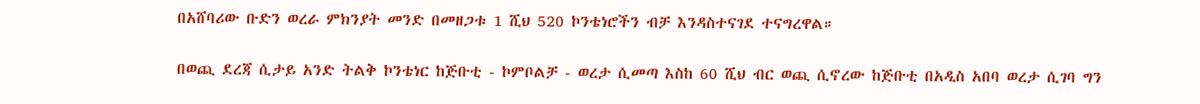በአሸባሪው ቡድን ወረራ ምክንያት መንድ በመዘጋቱ 1 ሺህ 520 ኮንቴነሮችን ብቻ እንዳስተናገደ ተናግረዋል።

በወጪ ደረጃ ሲታይ አንድ ትልቅ ኮንቴነር ከጅቡቲ - ኮምቦልቻ - ወረታ ሲመጣ እስከ 60 ሺህ ብር ወጪ ሲኖረው ከጅቡቲ በአዲስ አበባ ወረታ ሲገባ ግን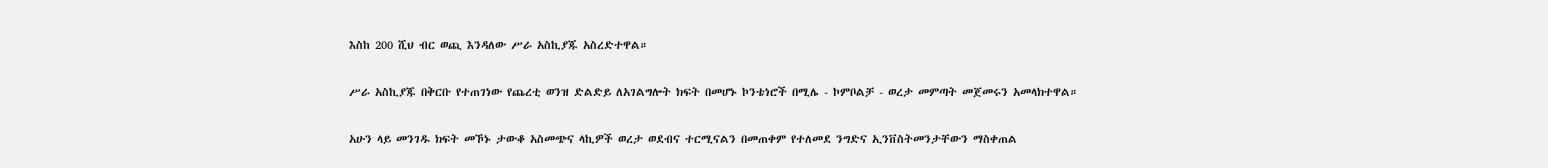እስከ 200 ሺህ ብር ወጪ እንዳለው ሥራ አስኪያጁ አስረድተዋል።

ሥራ አስኪያጁ በቅርቡ የተጠገነው የጨረቲ ወንዝ ድልድይ ለአገልግሎት ክፍት በመሆኑ ኮንቴነሮች በሚሌ - ኮምቦልቻ - ወረታ መምጣት መጀመሩን አመላክተዋል።

አሁን ላይ መንገዱ ክፍት መኾኑ ታውቆ አስመጭና ላኪዎች ወረታ ወደብና ተርሚናልን በመጠቀም የተለመደ ንግድና ኢንቨስትመንታቸውን ማስቀጠል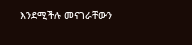እንደሚችሉ መናገራቸውን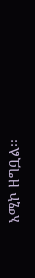አሚኮ ዘግቧል፡፡